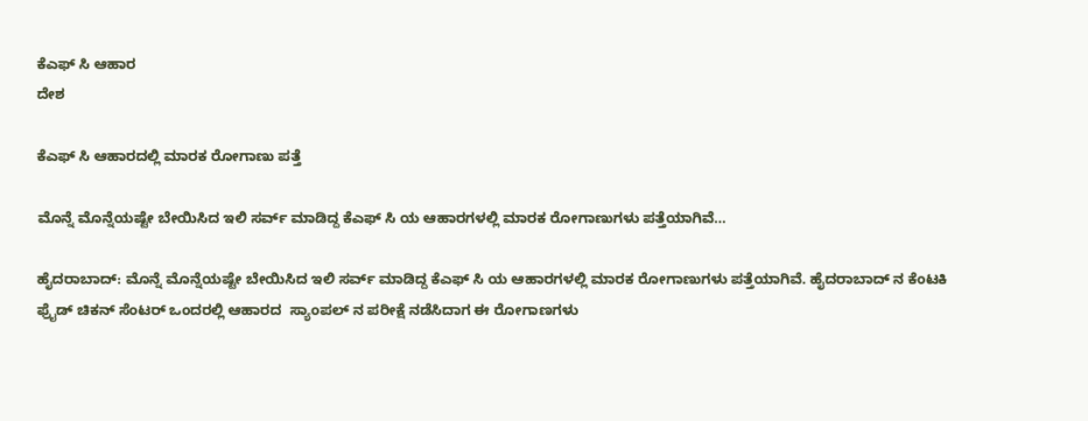ಕೆಎಫ್ ಸಿ ಆಹಾರ
ದೇಶ

ಕೆಎಫ್ ಸಿ ಆಹಾರದಲ್ಲಿ ಮಾರಕ ರೋಗಾಣು ಪತ್ತೆ

ಮೊನ್ನೆ ಮೊನ್ನೆಯಷ್ಟೇ ಬೇಯಿಸಿದ ಇಲಿ ಸರ್ವ್ ಮಾಡಿದ್ದ ಕೆಎಫ್ ಸಿ ಯ ಆಹಾರಗಳಲ್ಲಿ ಮಾರಕ ರೋಗಾಣುಗಳು ಪತ್ತೆಯಾಗಿವೆ...

ಹೈದರಾಬಾದ್: ಮೊನ್ನೆ ಮೊನ್ನೆಯಷ್ಟೇ ಬೇಯಿಸಿದ ಇಲಿ ಸರ್ವ್ ಮಾಡಿದ್ದ ಕೆಎಫ್ ಸಿ ಯ ಆಹಾರಗಳಲ್ಲಿ ಮಾರಕ ರೋಗಾಣುಗಳು ಪತ್ತೆಯಾಗಿವೆ. ಹೈದರಾಬಾದ್ ನ ಕೆಂಟಕಿ ಫ್ರೈಡ್ ಚಿಕನ್ ಸೆಂಟರ್ ಒಂದರಲ್ಲಿ ಆಹಾರದ  ಸ್ಯಾಂಪಲ್ ನ ಪರೀಕ್ಷೆ ನಡೆಸಿದಾಗ ಈ ರೋಗಾಣಗಳು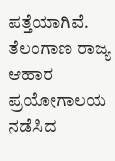ಪತ್ತೆಯಾಗಿವೆ. ತೆಲಂಗಾಣ ರಾಜ್ಯ ಆಹಾರ ಪ್ರಯೋಗಾಲಯ ನಡೆಸಿದ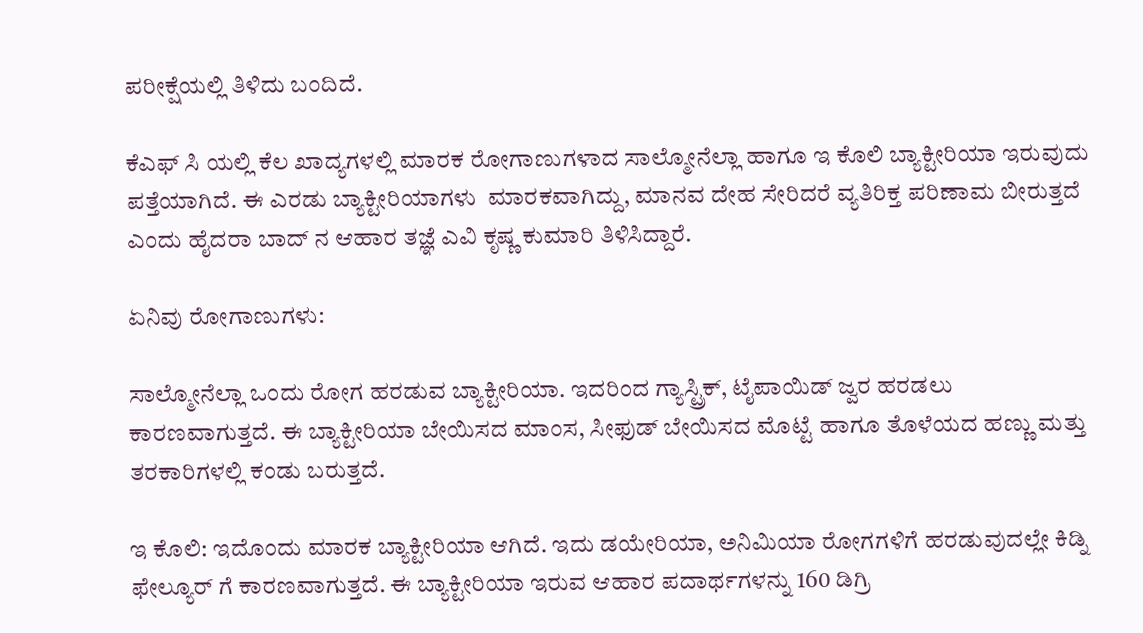ಪರೀಕ್ಷೆಯಲ್ಲಿ ತಿಳಿದು ಬಂದಿದೆ.

ಕೆಎಫ್ ಸಿ ಯಲ್ಲಿ ಕೆಲ ಖಾದ್ಯಗಳಲ್ಲಿ ಮಾರಕ ರೋಗಾಣುಗಳಾದ ಸಾಲ್ಮೋನೆಲ್ಲಾ ಹಾಗೂ ಇ ಕೊಲಿ ಬ್ಯಾಕ್ಟೀರಿಯಾ ಇರುವುದು ಪತ್ತೆಯಾಗಿದೆ. ಈ ಎರಡು ಬ್ಯಾಕ್ಟೀರಿಯಾಗಳು  ಮಾರಕವಾಗಿದ್ದು, ಮಾನವ ದೇಹ ಸೇರಿದರೆ ವ್ಯತಿರಿಕ್ತ ಪರಿಣಾಮ ಬೀರುತ್ತದೆ ಎಂದು ಹೈದರಾ ಬಾದ್ ನ ಆಹಾರ ತಜ್ಞೆ ಎವಿ ಕೃಷ್ಣ ಕುಮಾರಿ ತಿಳಿಸಿದ್ದಾರೆ.

ಏನಿವು ರೋಗಾಣುಗಳು:

ಸಾಲ್ಮೋನೆಲ್ಲಾ ಒಂದು ರೋಗ ಹರಡುವ ಬ್ಯಾಕ್ಟೀರಿಯಾ. ಇದರಿಂದ ಗ್ಯಾಸ್ಟ್ರಿಕ್, ಟೈಪಾಯಿಡ್ ಜ್ವರ ಹರಡಲು ಕಾರಣವಾಗುತ್ತದೆ. ಈ ಬ್ಯಾಕ್ಟೀರಿಯಾ ಬೇಯಿಸದ ಮಾಂಸ, ಸೀಫುಡ್ ಬೇಯಿಸದ ಮೊಟ್ಟೆ ಹಾಗೂ ತೊಳೆಯದ ಹಣ್ಣು ಮತ್ತು ತರಕಾರಿಗಳಲ್ಲಿ ಕಂಡು ಬರುತ್ತದೆ.

ಇ ಕೊಲಿ: ಇದೊಂದು ಮಾರಕ ಬ್ಯಾಕ್ಟೀರಿಯಾ ಆಗಿದೆ. ಇದು ಡಯೇರಿಯಾ, ಅನಿಮಿಯಾ ರೋಗಗಳಿಗೆ ಹರಡುವುದಲ್ಲೇ ಕಿಡ್ನಿ ಫೇಲ್ಯೂರ್ ಗೆ ಕಾರಣವಾಗುತ್ತದೆ. ಈ ಬ್ಯಾಕ್ಟೀರಿಯಾ ಇರುವ ಆಹಾರ ಪದಾರ್ಥಗಳನ್ನು 160 ಡಿಗ್ರಿ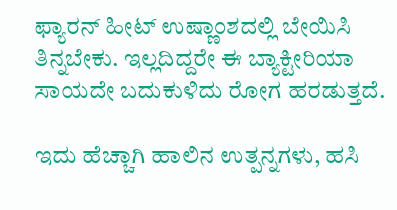ಫ್ಯಾರನ್ ಹೀಟ್ ಉಷ್ಣಾಂಶದಲ್ಲಿ ಬೇಯಿಸಿ ತಿನ್ನಬೇಕು. ಇಲ್ಲದಿದ್ದರೇ ಈ ಬ್ಯಾಕ್ಟೀರಿಯಾ ಸಾಯದೇ ಬದುಕುಳಿದು ರೋಗ ಹರಡುತ್ತದೆ.

ಇದು ಹೆಚ್ಚಾಗಿ ಹಾಲಿನ ಉತ್ಪನ್ನಗಳು, ಹಸಿ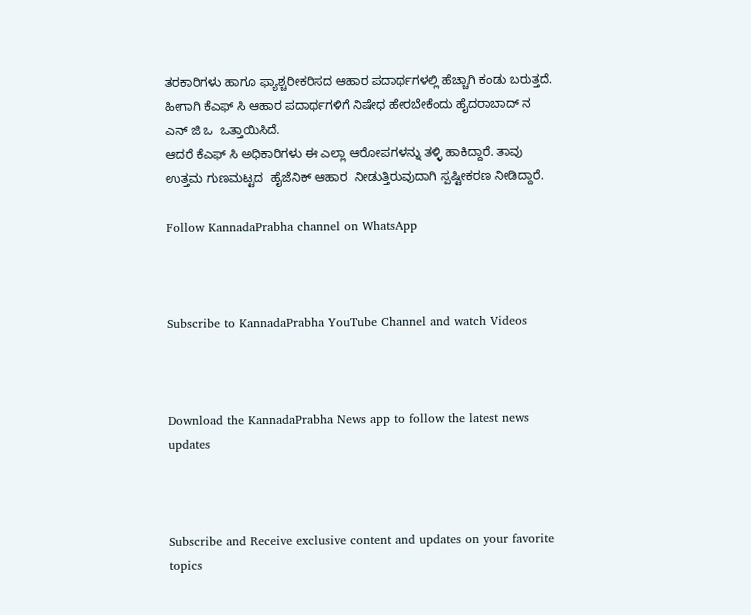ತರಕಾರಿಗಳು ಹಾಗೂ ಫ್ಯಾಶ್ಚರೀಕರಿಸದ ಆಹಾರ ಪದಾರ್ಥಗಳಲ್ಲಿ ಹೆಚ್ಚಾಗಿ ಕಂಡು ಬರುತ್ತದೆ.  ಹೀಗಾಗಿ ಕೆಎಫ್ ಸಿ ಆಹಾರ ಪದಾರ್ಥಗಳಿಗೆ ನಿಷೇಧ ಹೇರಬೇಕೆಂದು ಹೈದರಾಬಾದ್ ನ ಎನ್ ಜಿ ಒ  ಒತ್ತಾಯಿಸಿದೆ.
ಆದರೆ ಕೆಎಫ್ ಸಿ ಅಧಿಕಾರಿಗಳು ಈ ಎಲ್ಲಾ ಆರೋಪಗಳನ್ನು ತಳ್ಳಿ ಹಾಕಿದ್ದಾರೆ. ತಾವು ಉತ್ತಮ ಗುಣಮಟ್ಟದ  ಹೈಜೆನಿಕ್ ಆಹಾರ  ನೀಡುತ್ತಿರುವುದಾಗಿ ಸ್ಪಷ್ಟೀಕರಣ ನೀಡಿದ್ದಾರೆ.

Follow KannadaPrabha channel on WhatsApp



Subscribe to KannadaPrabha YouTube Channel and watch Videos



Download the KannadaPrabha News app to follow the latest news updates



Subscribe and Receive exclusive content and updates on your favorite topics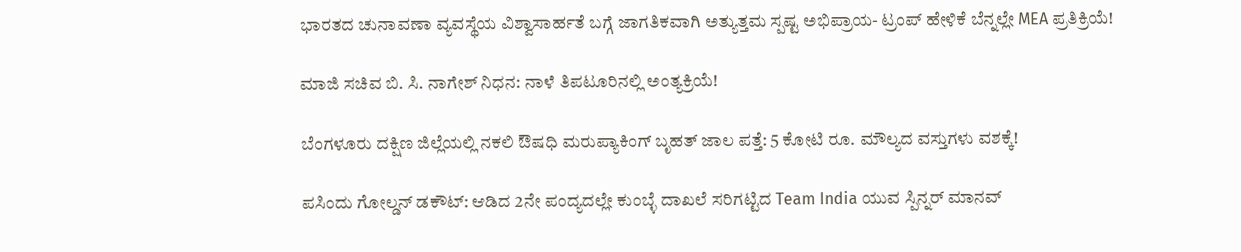ಭಾರತದ ಚುನಾವಣಾ ವ್ಯವಸ್ಥೆಯ ವಿಶ್ವಾಸಾರ್ಹತೆ ಬಗ್ಗೆ ಜಾಗತಿಕವಾಗಿ ಅತ್ಯುತ್ತಮ ಸ್ಪಷ್ಟ ಅಭಿಪ್ರಾಯ- ಟ್ರಂಪ್ ಹೇಳಿಕೆ ಬೆನ್ನಲ್ಲೇ MEA ಪ್ರತಿಕ್ರಿಯೆ!

ಮಾಜಿ ಸಚಿವ ಬಿ. ಸಿ. ನಾಗೇಶ್ ನಿಧನ: ನಾಳೆ ತಿಪಟೂರಿನಲ್ಲಿ ಅಂತ್ಯಕ್ರಿಯೆ!

ಬೆಂಗಳೂರು ದಕ್ಷಿಣ ಜಿಲ್ಲೆಯಲ್ಲಿ ನಕಲಿ ಔಷಧಿ ಮರುಪ್ಯಾಕಿಂಗ್ ಬೃಹತ್ ಜಾಲ ಪತ್ತೆ: 5 ಕೋಟಿ ರೂ. ಮೌಲ್ಯದ ವಸ್ತುಗಳು ವಶಕ್ಕೆ!

ಪಸಿಂದು ಗೋಲ್ಡನ್ ಡಕೌಟ್: ಆಡಿದ 2ನೇ ಪಂದ್ಯದಲ್ಲೇ ಕುಂಬ್ಳೆ ದಾಖಲೆ ಸರಿಗಟ್ಟಿದ Team India ಯುವ ಸ್ಪಿನ್ನರ್ ಮಾನವ್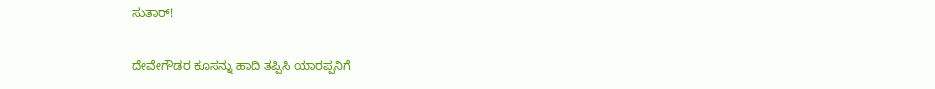ಸುತಾರ್!

ದೇವೇಗೌಡರ ಕೂಸನ್ನು ಹಾದಿ ತಪ್ಪಿಸಿ ಯಾರಪ್ಪನಿಗೆ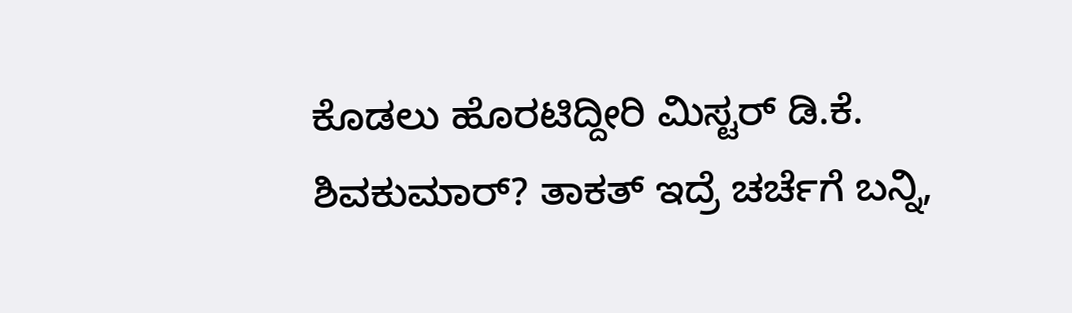ಕೊಡಲು ಹೊರಟಿದ್ದೀರಿ ಮಿಸ್ಟರ್ ಡಿ.ಕೆ. ಶಿವಕುಮಾರ್? ತಾಕತ್ ಇದ್ರೆ ಚರ್ಚೆಗೆ ಬನ್ನಿ,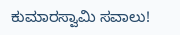ಕುಮಾರಸ್ವಾಮಿ ಸವಾಲು!